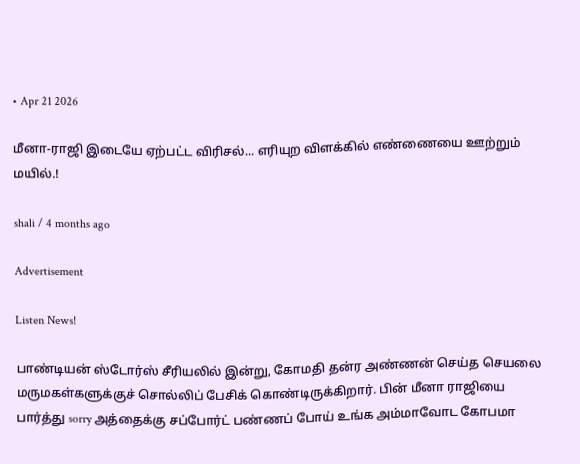• Apr 21 2026

மீனா-ராஜி இடையே ஏற்பட்ட விரிசல்... எரியுற விளக்கில் எண்ணையை ஊற்றும் மயில்.!

shali / 4 months ago

Advertisement

Listen News!

பாண்டியன் ஸ்டோர்ஸ் சீரியலில் இன்று, கோமதி தன்ர அண்ணன் செய்த செயலை மருமகள்களுக்குச் சொல்லிப் பேசிக் கொண்டிருக்கிறார். பின் மீனா ராஜியை பார்த்து sorry அத்தைக்கு சப்போர்ட் பண்ணப் போய் உங்க அம்மாவோட கோபமா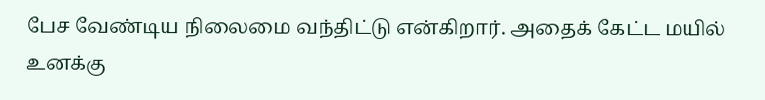பேச வேண்டிய நிலைமை வந்திட்டு என்கிறார். அதைக் கேட்ட மயில் உனக்கு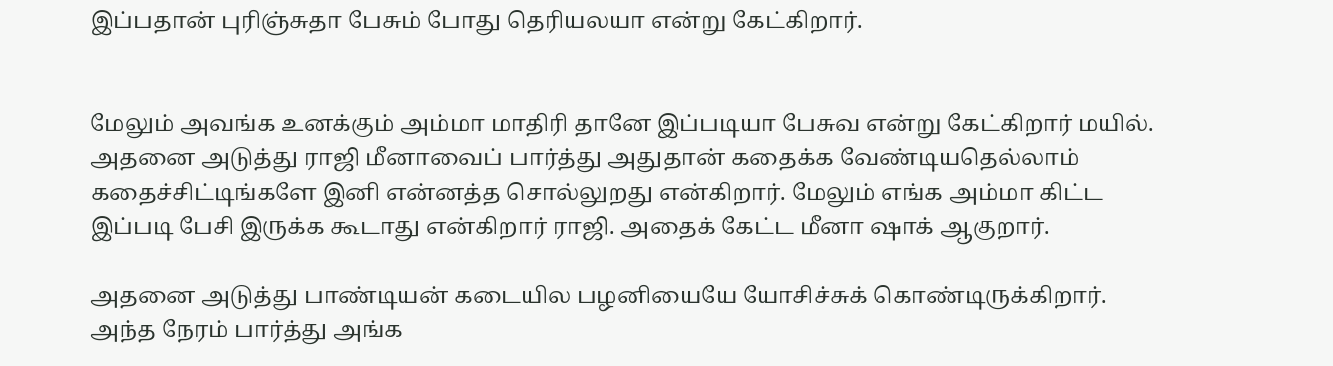இப்பதான் புரிஞ்சுதா பேசும் போது தெரியலயா என்று கேட்கிறார்.


மேலும் அவங்க உனக்கும் அம்மா மாதிரி தானே இப்படியா பேசுவ என்று கேட்கிறார் மயில். அதனை அடுத்து ராஜி மீனாவைப் பார்த்து அதுதான் கதைக்க வேண்டியதெல்லாம் கதைச்சிட்டிங்களே இனி என்னத்த சொல்லுறது என்கிறார். மேலும் எங்க அம்மா கிட்ட இப்படி பேசி இருக்க கூடாது என்கிறார் ராஜி. அதைக் கேட்ட மீனா ஷாக் ஆகுறார்.

அதனை அடுத்து பாண்டியன் கடையில பழனியையே யோசிச்சுக் கொண்டிருக்கிறார். அந்த நேரம் பார்த்து அங்க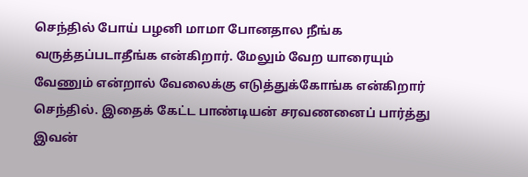செந்தில் போய் பழனி மாமா போனதால நீங்க வருத்தப்படாதீங்க என்கிறார். மேலும் வேற யாரையும் வேணும் என்றால் வேலைக்கு எடுத்துக்கோங்க என்கிறார் செந்தில். இதைக் கேட்ட பாண்டியன் சரவணனைப் பார்த்து இவன்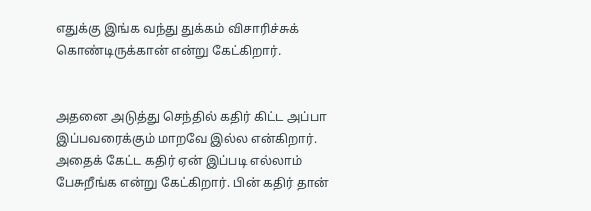எதுக்கு இங்க வந்து துக்கம் விசாரிச்சுக் கொண்டிருக்கான் என்று கேட்கிறார்.


அதனை அடுத்து செந்தில் கதிர் கிட்ட அப்பா இப்பவரைக்கும் மாறவே இல்ல என்கிறார். அதைக் கேட்ட கதிர் ஏன் இப்படி எல்லாம் பேசுறீங்க என்று கேட்கிறார். பின் கதிர் தான்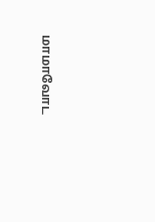மாமாவோட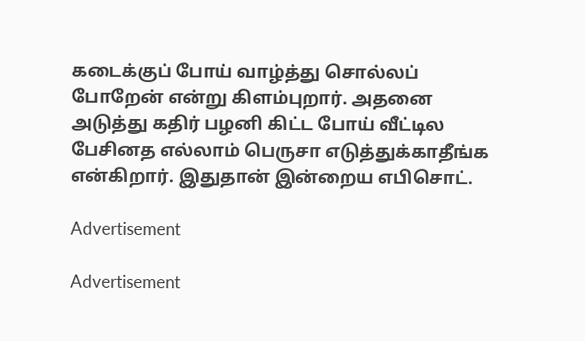கடைக்குப் போய் வாழ்த்து சொல்லப் போறேன் என்று கிளம்புறார். அதனை அடுத்து கதிர் பழனி கிட்ட போய் வீட்டில பேசினத எல்லாம் பெருசா எடுத்துக்காதீங்க என்கிறார். இதுதான் இன்றைய எபிசொட்.

Advertisement

Advertisement